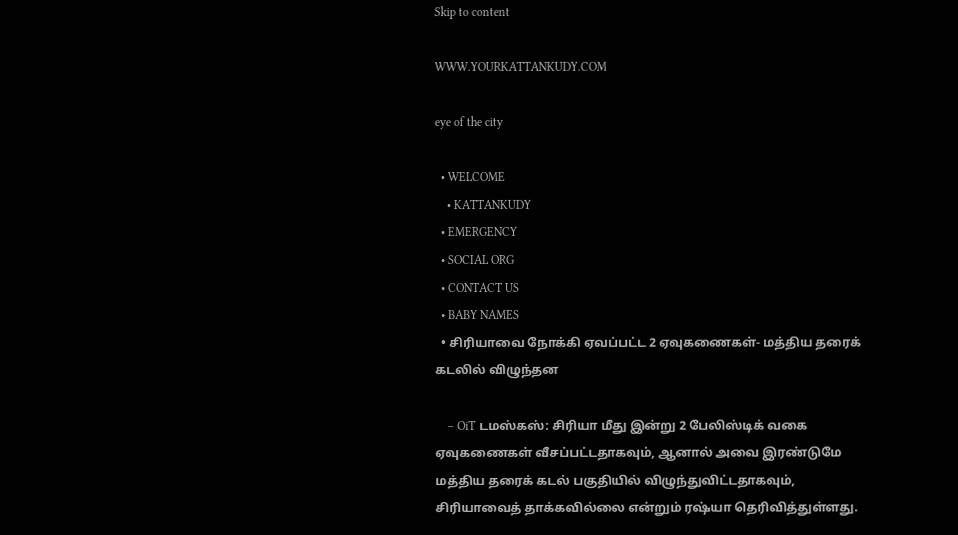Skip to content

WWW.YOURKATTANKUDY.COM

eye of the city

  • WELCOME
    • KATTANKUDY
  • EMERGENCY
  • SOCIAL ORG
  • CONTACT US
  • BABY NAMES
  • சிரியாவை நோக்கி ஏவப்பட்ட 2 ஏவுகணைகள்- மத்திய தரைக் கடலில் விழுந்தன

    – OiT டமஸ்கஸ்: சிரியா மீது இன்று 2 பேலிஸ்டிக் வகை ஏவுகணைகள் வீசப்பட்டதாகவும், ஆனால் அவை இரண்டுமே மத்திய தரைக் கடல் பகுதியில் விழுந்துவிட்டதாகவும்,  சிரியாவைத் தாக்கவில்லை என்றும் ரஷ்யா தெரிவித்துள்ளது.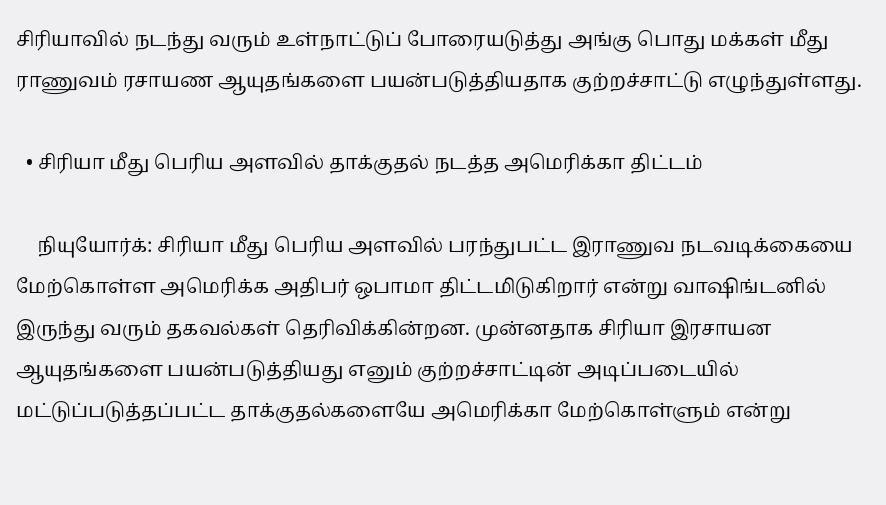சிரியாவில் நடந்து வரும் உள்நாட்டுப் போரையடுத்து அங்கு பொது மக்கள் மீது ராணுவம் ரசாயண ஆயுதங்களை பயன்படுத்தியதாக குற்றச்சாட்டு எழுந்துள்ளது.

  • சிரியா மீது பெரிய அளவில் தாக்குதல் நடத்த அமெரிக்கா திட்டம்

    நியுயோர்க்: சிரியா மீது பெரிய அளவில் பரந்துபட்ட இராணுவ நடவடிக்கையை மேற்கொள்ள அமெரிக்க அதிபர் ஒபாமா திட்டமிடுகிறார் என்று வாஷிங்டனில் இருந்து வரும் தகவல்கள் தெரிவிக்கின்றன. முன்னதாக சிரியா இரசாயன ஆயுதங்களை பயன்படுத்தியது எனும் குற்றச்சாட்டின் அடிப்படையில் மட்டுப்படுத்தப்பட்ட தாக்குதல்களையே அமெரிக்கா மேற்கொள்ளும் என்று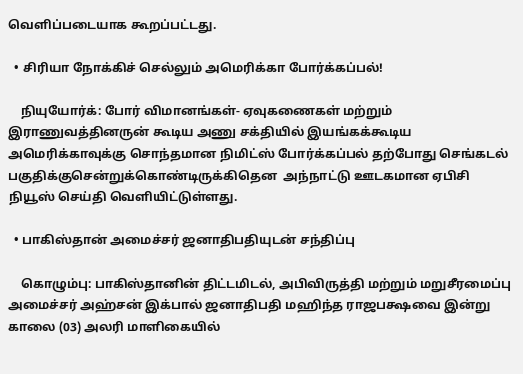வெளிப்படையாக கூறப்பட்டது.

  • சிரியா நோக்கிச் செல்லும் அமெரிக்கா போர்க்கப்பல்!

    நியுயோர்க்: போர் விமானங்கள்- ஏவுகணைகள் மற்றும் இராணுவத்தினருன் கூடிய அணு சக்தியில் இயங்கக்கூடிய அமெரிக்காவுக்கு சொந்தமான நிமிட்ஸ் போர்க்கப்பல் தற்போது செங்கடல் பகுதிக்குசென்றுக்கொண்டிருக்கிதென  அந்நாட்டு ஊடகமான ஏபிசி நியூஸ் செய்தி வெளியிட்டுள்ளது.

  • பாகிஸ்தான் அமைச்சர் ஜனாதிபதியுடன் சந்திப்பு

    கொழும்பு: பாகிஸ்தானின் திட்டமிடல், அபிவிருத்தி மற்றும் மறுசீரமைப்பு அமைச்சர் அஹ்சன் இக்பால் ஜனாதிபதி மஹிந்த ராஜபக்ஷவை இன்று காலை (03) அலரி மாளிகையில்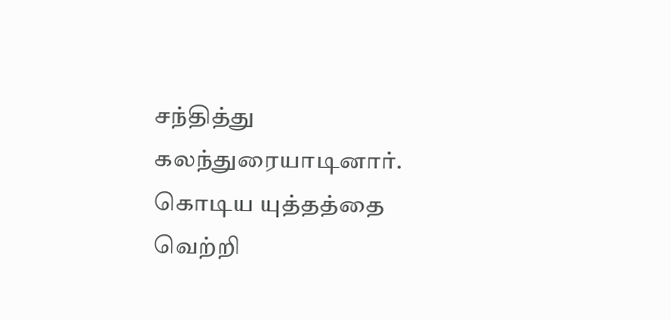சந்தித்து கலந்துரையாடினார். கொடிய யுத்தத்தை வெற்றி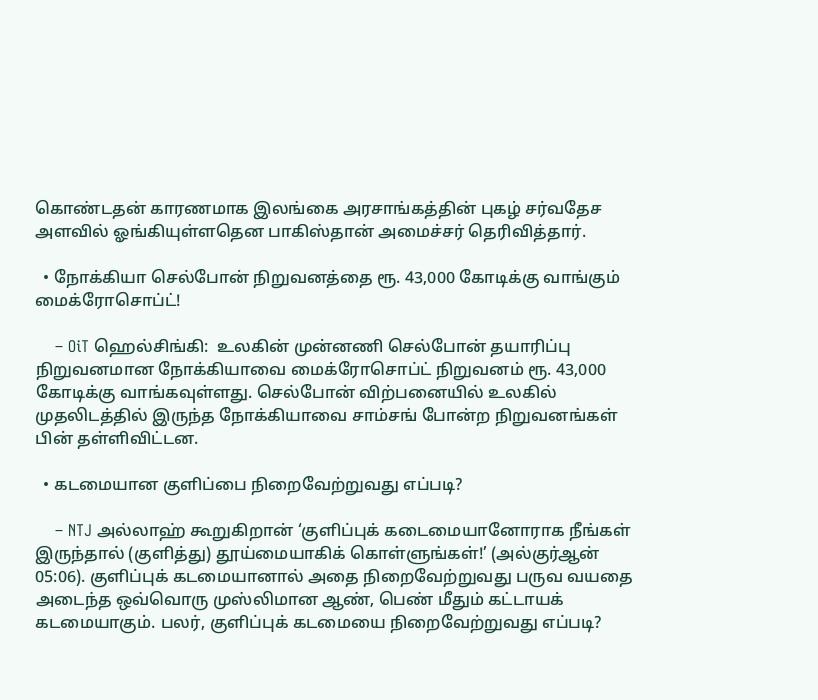கொண்டதன் காரணமாக இலங்கை அரசாங்கத்தின் புகழ் சர்வதேச அளவில் ஓங்கியுள்ளதென பாகிஸ்தான் அமைச்சர் தெரிவித்தார்.

  • நோக்கியா செல்போன் நிறுவனத்தை ரூ. 43,000 கோடிக்கு வாங்கும் மைக்ரோசொப்ட்!

    – OiT ஹெல்சிங்கி:  உலகின் முன்னணி செல்போன் தயாரிப்பு நிறுவனமான நோக்கியாவை மைக்ரோசொப்ட் நிறுவனம் ரூ. 43,000 கோடிக்கு வாங்கவுள்ளது. செல்போன் விற்பனையில் உலகில் முதலிடத்தில் இருந்த நோக்கியாவை சாம்சங் போன்ற நிறுவனங்கள் பின் தள்ளிவிட்டன.

  • கடமையான குளிப்பை நிறைவேற்றுவது எப்படி?

    – NTJ அல்லாஹ் கூறுகிறான் ‘குளிப்புக் கடைமையானோராக நீங்கள் இருந்தால் (குளித்து) தூய்மையாகிக் கொள்ளுங்கள்!’ (அல்குர்ஆன் 05:06). குளிப்புக் கடமையானால் அதை நிறைவேற்றுவது பருவ வயதை அடைந்த ஒவ்வொரு முஸ்லிமான ஆண், பெண் மீதும் கட்டாயக் கடமையாகும். பலர், குளிப்புக் கடமையை நிறைவேற்றுவது எப்படி?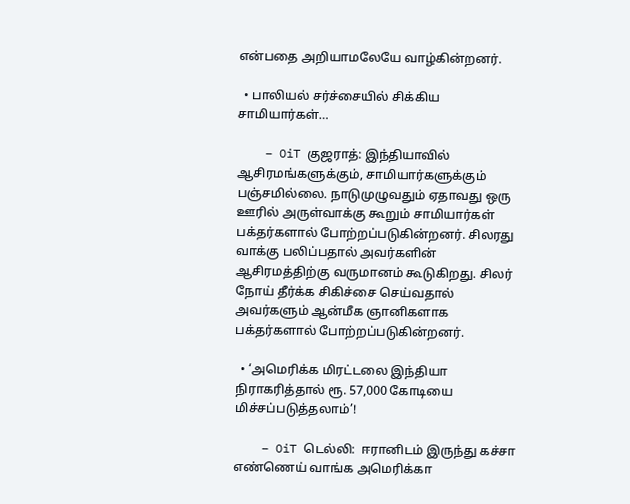என்பதை அறியாமலேயே வாழ்கின்றனர்.

  • பாலியல் சர்ச்சையில் சிக்கிய சாமியார்கள்…

    – OiT குஜராத்: இந்தியாவில் ஆசிரமங்களுக்கும், சாமியார்களுக்கும் பஞ்சமில்லை. நாடுமுழுவதும் ஏதாவது ஒரு ஊரில் அருள்வாக்கு கூறும் சாமியார்கள் பக்தர்களால் போற்றப்படுகின்றனர். சிலரது வாக்கு பலிப்பதால் அவர்களின் ஆசிரமத்திற்கு வருமானம் கூடுகிறது. சிலர் நோய் தீர்க்க சிகிச்சை செய்வதால் அவர்களும் ஆன்மீக ஞானிகளாக பக்தர்களால் போற்றப்படுகின்றனர்.

  • ‘அமெரிக்க மிரட்டலை இந்தியா நிராகரித்தால் ரூ. 57,000 கோடியை மிச்சப்படுத்தலாம்’!

    – OiT டெல்லி:  ஈரானிடம் இருந்து கச்சா எண்ணெய் வாங்க அமெரிக்கா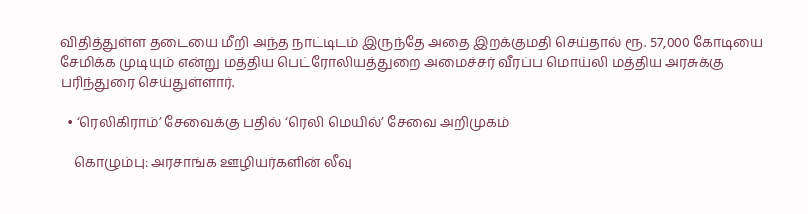விதித்துள்ள தடையை மீறி அந்த நாட்டிடம் இருந்தே அதை இறக்குமதி செய்தால் ரூ. 57,000 கோடியை சேமிக்க முடியும் என்று மத்திய பெட்ரோலியத்துறை அமைச்சர் வீரப்ப மொய்லி மத்திய அரசுக்கு பரிந்துரை செய்துள்ளார்.

  • ‘ரெலிகிராம்’ சேவைக்கு பதில் ‘ரெலி மெயில்’ சேவை அறிமுகம்

    கொழும்பு: அரசாங்க ஊழியர்களின் லீவு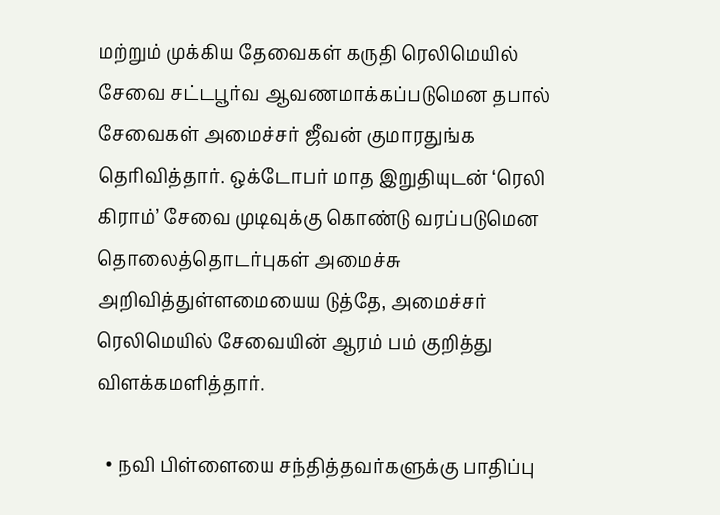மற்றும் முக்கிய தேவைகள் கருதி ரெலிமெயில் சேவை சட்டபூர்வ ஆவணமாக்கப்படுமென தபால் சேவைகள் அமைச்சர் ஜீவன் குமாரதுங்க தெரிவித்தார். ஒக்டோபர் மாத இறுதியுடன் ‘ரெலி கிராம்’ சேவை முடிவுக்கு கொண்டு வரப்படுமென தொலைத்தொடர்புகள் அமைச்சு அறிவித்துள்ளமையைய டுத்தே, அமைச்சர் ரெலிமெயில் சேவையின் ஆரம் பம் குறித்து விளக்கமளித்தார்.

  • நவி பிள்ளையை சந்தித்தவர்களுக்கு பாதிப்பு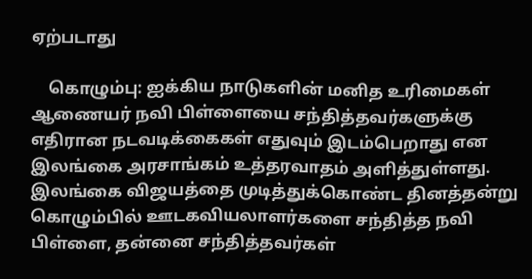ஏற்படாது

    கொழும்பு: ஐக்கிய நாடுகளின் மனித உரிமைகள் ஆணையர் நவி பிள்ளையை சந்தித்தவர்களுக்கு எதிரான நடவடிக்கைகள் எதுவும் இடம்பெறாது என இலங்கை அரசாங்கம் உத்தரவாதம் அளித்துள்ளது. இலங்கை விஜயத்தை முடித்துக்கொண்ட தினத்தன்று கொழும்பில் ஊடகவியலாளர்களை சந்தித்த நவி பிள்ளை, தன்னை சந்தித்தவர்கள்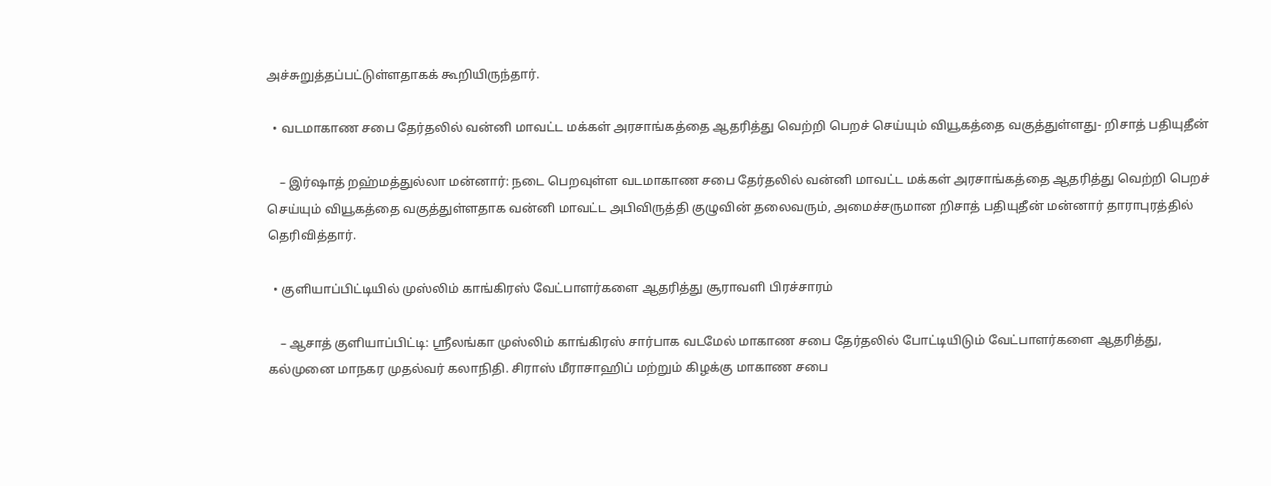அச்சுறுத்தப்பட்டுள்ளதாகக் கூறியிருந்தார்.

  • வடமாகாண சபை தேர்தலில் வன்னி மாவட்ட மக்கள் அரசாங்கத்தை ஆதரித்து வெற்றி பெறச் செய்யும் வியூகத்தை வகுத்துள்ளது- றிசாத் பதியுதீன்

    – இர்ஷாத் றஹ்மத்துல்லா மன்னார்: நடை பெறவுள்ள வடமாகாண சபை தேர்தலில் வன்னி மாவட்ட மக்கள் அரசாங்கத்தை ஆதரித்து வெற்றி பெறச் செய்யும் வியூகத்தை வகுத்துள்ளதாக வன்னி மாவட்ட அபிவிருத்தி குழுவின் தலைவரும், அமைச்சருமான றிசாத் பதியுதீன் மன்னார் தாராபுரத்தில் தெரிவித்தார்.

  • குளியாப்பிட்டியில் முஸ்லிம் காங்கிரஸ் வேட்பாளர்களை ஆதரித்து சூராவளி பிரச்சாரம்

    – ஆசாத் குளியாப்பிட்டி: ஶ்ரீலங்கா முஸ்லிம் காங்கிரஸ் சார்பாக வடமேல் மாகாண சபை தேர்தலில் போட்டியிடும் வேட்பாளர்களை ஆதரித்து, கல்முனை மாநகர முதல்வர் கலாநிதி. சிராஸ் மீராசாஹிப் மற்றும் கிழக்கு மாகாண சபை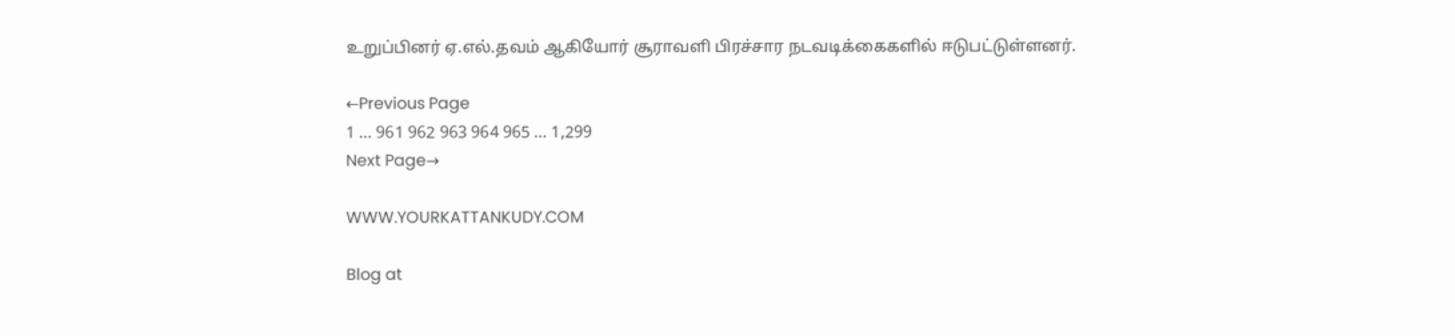உறுப்பினர் ஏ.எல்.தவம் ஆகியோர் சூராவளி பிரச்சார நடவடிக்கைகளில் ஈடுபட்டுள்ளனர்.

←Previous Page
1 … 961 962 963 964 965 … 1,299
Next Page→

WWW.YOURKATTANKUDY.COM

Blog at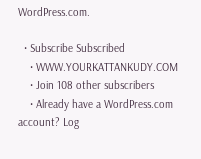WordPress.com.

  • Subscribe Subscribed
    • WWW.YOURKATTANKUDY.COM
    • Join 108 other subscribers
    • Already have a WordPress.com account? Log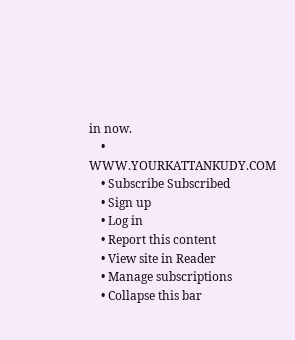in now.
    • WWW.YOURKATTANKUDY.COM
    • Subscribe Subscribed
    • Sign up
    • Log in
    • Report this content
    • View site in Reader
    • Manage subscriptions
    • Collapse this bar